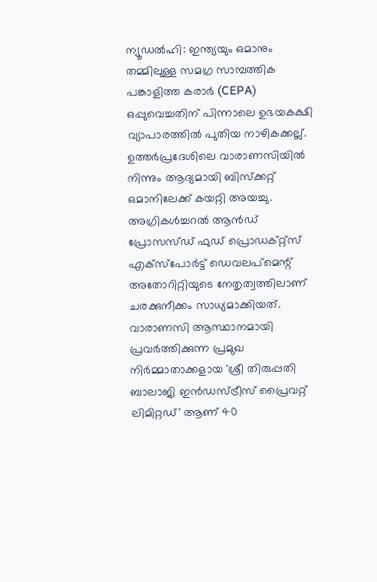ന്യൂഡൽഹി: ഇന്ത്യയും ഒമാനും തമ്മിലുള്ള സമഗ്ര സാമ്പത്തിക പങ്കാളിത്ത കരാർ (CEPA) ഒപ്പുവെച്ചതിന് പിന്നാലെ ഉഭയകക്ഷി വ്യാപാരത്തിൽ പുതിയ നാഴികക്കല്ല്. ഉത്തർപ്രദേശിലെ വാരാണസിയിൽ നിന്നും ആദ്യമായി ബിസ്ക്കറ്റ് ഒമാനിലേക്ക് കയറ്റി അയച്ചു. അഗ്രികൾച്ചറൽ ആൻഡ് പ്രോസസ്ഡ് ഫുഡ് പ്രൊഡക്റ്റ്സ് എക്സ്പോർട്ട് ഡെവലപ്മെന്റ് അതോറിറ്റിയുടെ നേതൃത്വത്തിലാണ് ചരക്കുനീക്കം സാധ്യമാക്കിയത്.
വാരാണസി ആസ്ഥാനമായി പ്രവർത്തിക്കുന്ന പ്രമുഖ നിർമ്മാതാക്കളായ 'ശ്രീ തിരുപ്പതി ബാലാജി ഇൻഡസ്ട്രീസ് പ്രൈവറ്റ് ലിമിറ്റഡ്' ആണ് 40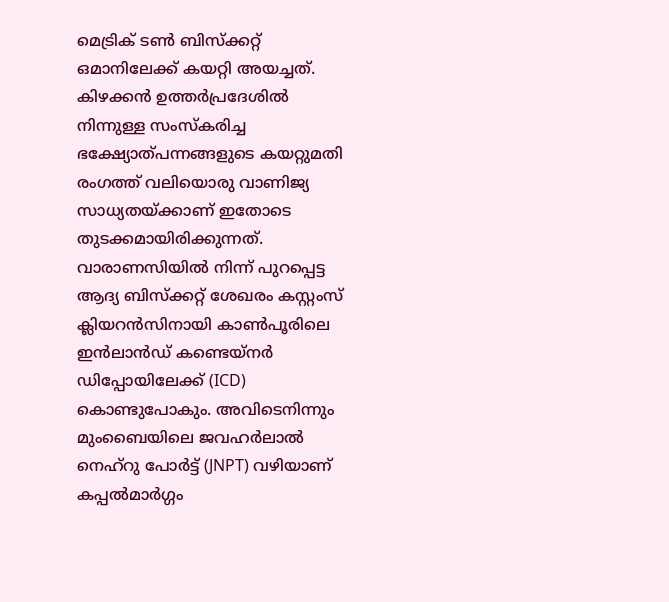മെട്രിക് ടൺ ബിസ്ക്കറ്റ് ഒമാനിലേക്ക് കയറ്റി അയച്ചത്. കിഴക്കൻ ഉത്തർപ്രദേശിൽ നിന്നുള്ള സംസ്കരിച്ച ഭക്ഷ്യോത്പന്നങ്ങളുടെ കയറ്റുമതി രംഗത്ത് വലിയൊരു വാണിജ്യ സാധ്യതയ്ക്കാണ് ഇതോടെ തുടക്കമായിരിക്കുന്നത്.
വാരാണസിയിൽ നിന്ന് പുറപ്പെട്ട ആദ്യ ബിസ്ക്കറ്റ് ശേഖരം കസ്റ്റംസ് ക്ലിയറൻസിനായി കാൺപൂരിലെ ഇൻലാൻഡ് കണ്ടെയ്നർ ഡിപ്പോയിലേക്ക് (ICD) കൊണ്ടുപോകും. അവിടെനിന്നും മുംബൈയിലെ ജവഹർലാൽ നെഹ്റു പോർട്ട് (JNPT) വഴിയാണ് കപ്പൽമാർഗ്ഗം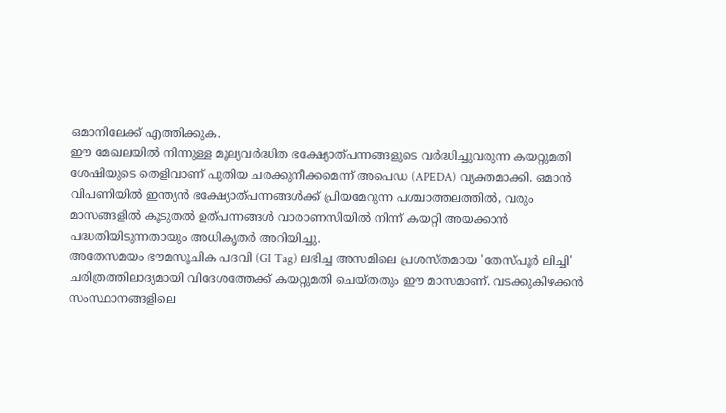ഒമാനിലേക്ക് എത്തിക്കുക.
ഈ മേഖലയിൽ നിന്നുള്ള മൂല്യവർദ്ധിത ഭക്ഷ്യോത്പന്നങ്ങളുടെ വർദ്ധിച്ചുവരുന്ന കയറ്റുമതി ശേഷിയുടെ തെളിവാണ് പുതിയ ചരക്കുനീക്കമെന്ന് അപെഡ (APEDA) വ്യക്തമാക്കി. ഒമാൻ വിപണിയിൽ ഇന്ത്യൻ ഭക്ഷ്യോത്പന്നങ്ങൾക്ക് പ്രിയമേറുന്ന പശ്ചാത്തലത്തിൽ, വരും മാസങ്ങളിൽ കൂടുതൽ ഉത്പന്നങ്ങൾ വാരാണസിയിൽ നിന്ന് കയറ്റി അയക്കാൻ പദ്ധതിയിടുന്നതായും അധികൃതർ അറിയിച്ചു.
അതേസമയം ഭൗമസൂചിക പദവി (GI Tag) ലഭിച്ച അസമിലെ പ്രശസ്തമായ 'തേസ്പൂർ ലിച്ചി' ചരിത്രത്തിലാദ്യമായി വിദേശത്തേക്ക് കയറ്റുമതി ചെയ്തതും ഈ മാസമാണ്. വടക്കുകിഴക്കൻ സംസ്ഥാനങ്ങളിലെ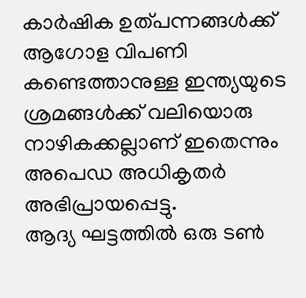കാർഷിക ഉത്പന്നങ്ങൾക്ക് ആഗോള വിപണി കണ്ടെത്താനുള്ള ഇന്ത്യയുടെ ശ്രമങ്ങൾക്ക് വലിയൊരു നാഴികക്കല്ലാണ് ഇതെന്നും അപെഡ അധികൃതർ അഭിപ്രായപ്പെട്ടു.
ആദ്യ ഘട്ടത്തിൽ ഒരു ടൺ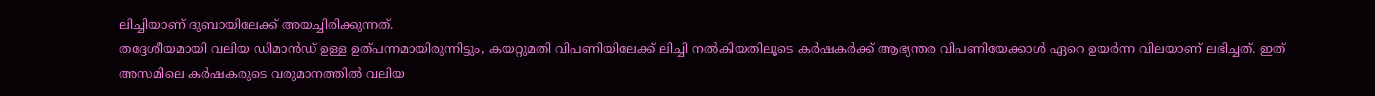ലിച്ചിയാണ് ദുബായിലേക്ക് അയച്ചിരിക്കുന്നത്.
തദ്ദേശീയമായി വലിയ ഡിമാൻഡ് ഉള്ള ഉത്പന്നമായിരുന്നിട്ടും, കയറ്റുമതി വിപണിയിലേക്ക് ലിച്ചി നൽകിയതിലൂടെ കർഷകർക്ക് ആഭ്യന്തര വിപണിയേക്കാൾ ഏറെ ഉയർന്ന വിലയാണ് ലഭിച്ചത്. ഇത് അസമിലെ കർഷകരുടെ വരുമാനത്തിൽ വലിയ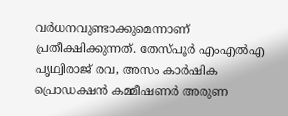വർധനവുണ്ടാക്കുമെന്നാണ് പ്രതീക്ഷിക്കുന്നത്. തേസ്പൂർ എംഎൽഎ പൃഥ്വിരാജ് രവ, അസം കാർഷിക പ്രൊഡക്ഷൻ കമ്മീഷണർ അരുണ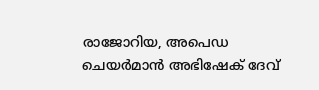രാജോറിയ, അപെഡ ചെയർമാൻ അഭിഷേക് ദേവ്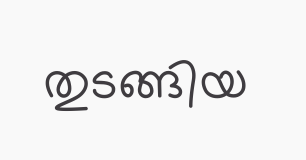തുടങ്ങിയ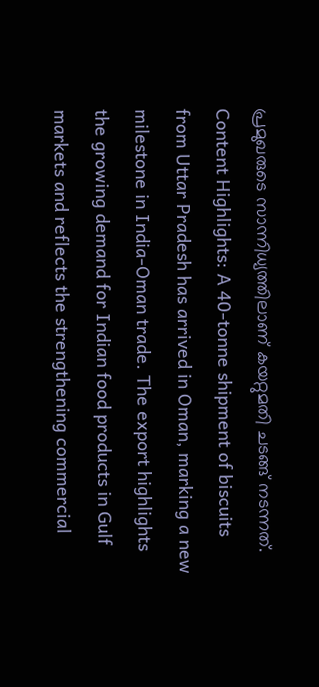പ്രമുഖരുടെ സാന്നിധ്യത്തിലാണ് കയറ്റുമതി ചടങ്ങ് നടന്നത്.
Content Highlights: A 40-tonne shipment of biscuits from Uttar Pradesh has arrived in Oman, marking a new milestone in India-Oman trade. The export highlights the growing demand for Indian food products in Gulf markets and reflects the strengthening commercial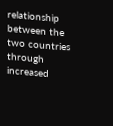relationship between the two countries through increased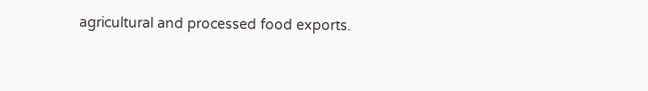agricultural and processed food exports.